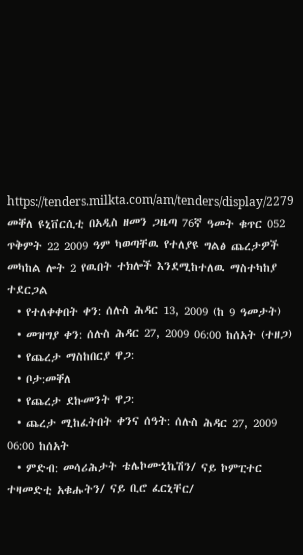https://tenders.milkta.com/am/tenders/display/2279
መቐለ ዩኒቨርሲቲ በአዲስ ዘመን ጋዜጣ 76ኛ ዓመት ቁጥር 052 ጥቅምት 22 2009 ዓም ካወጣቸዉ የተለያዩ ግልፅ ጨረታዎች መካከል ሎት 2 የዉበት ተክሎች እንደሚከተለዉ ማስተካከያ ተደርጋል
  • የተለቀቀበት ቀን: ሰሉስ ሕዳር 13, 2009 (ከ 9 ዓመታት)
  • መዝግያ ቀን: ሰሉስ ሕዳር 27, 2009 06:00 ከሰአት (ተዘጋ)
  • የጨረታ ማስከበርያ ዋጋ:
  • ቦታ:መቐለ
  • የጨረታ ደኩመንት ዋጋ:
  • ጨረታ ሚከፈትበት ቀንና ሰዓት: ሰሉስ ሕዳር 27, 2009 06:00 ከሰአት
  • ምድብ: መሳሪሕታት ቴሌኮሙኒኬሽን/ ናይ ኮምፒተር ተዛመድቲ አቁሑትን/ ናይ ቢሮ ፈርኒቸር/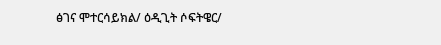ፅገና ሞተርሳይክል/ ዕዲጊት ሶፍትዌር/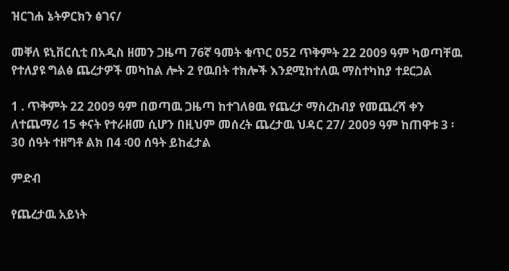ዝርገሐ ኔትዎርክን ፅገና/

መቐለ ዩኒቨርሲቲ በአዲስ ዘመን ጋዜጣ 76ኛ ዓመት ቁጥር 052 ጥቅምት 22 2009 ዓም ካወጣቸዉ የተለያዩ ግልፅ ጨረታዎች መካከል ሎት 2 የዉበት ተክሎች እንደሚከተለዉ ማስተካከያ ተደርጋል

1 . ጥቅምት 22 2009 ዓም በወጣዉ ጋዜጣ ከተገለፀዉ የጨረታ ማስረከብያ የመጨረሻ ቀን ለተጨማሪ 15 ቀናት የተራዘመ ሲሆን በዚህም መሰረት ጨረታዉ ህዳር 27/ 2009 ዓም ከጠዋቱ 3 ፡30 ሰዓት ተዘግቶ ልክ በ4 ፡00 ሰዓት ይከፈታል

ምድብ

የጨረታዉ አይነት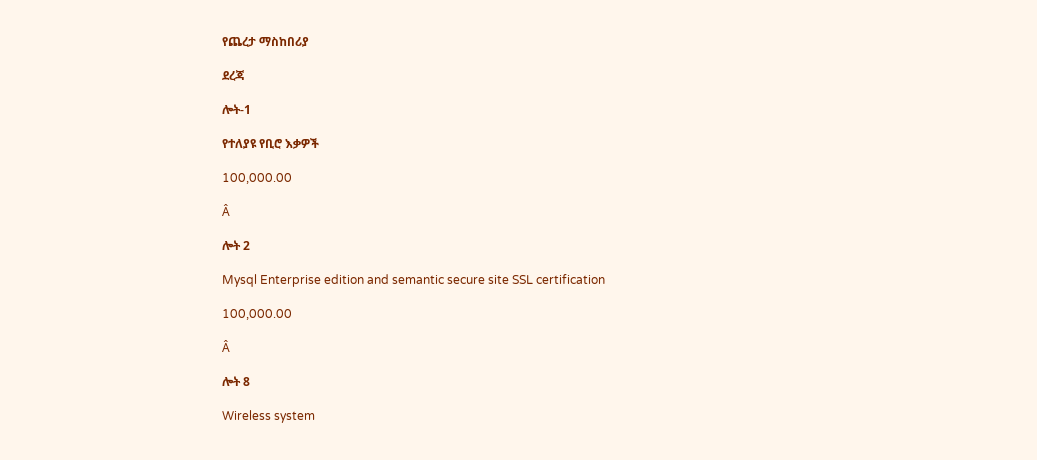የጨረታ ማስከበሪያ

ደረጃ

ሎት-1

የተለያዩ የቢሮ እቃዎች

100,000.00

Â

ሎት 2

Mysql Enterprise edition and semantic secure site SSL certification

100,000.00

Â

ሎት 8

Wireless system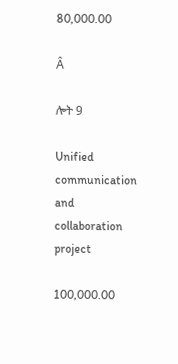80,000.00

Â

ሎት 9

Unified communication and collaboration project

100,000.00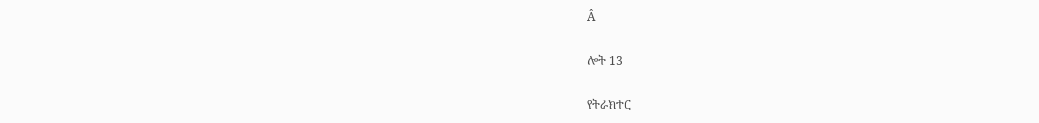Â

ሎት 13

የትራክተር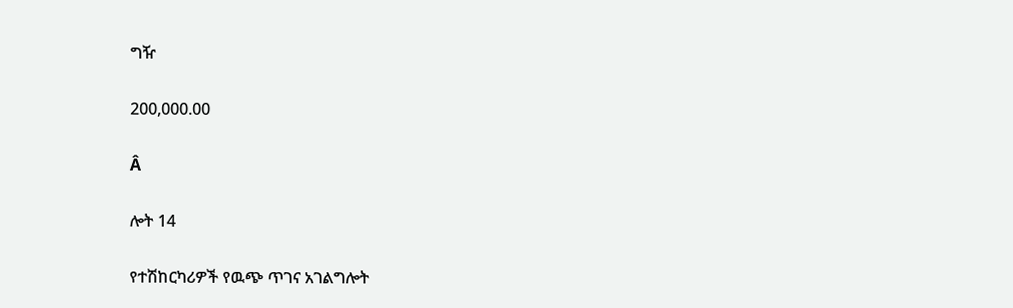ግዥ

200,000.00

Â

ሎት 14

የተሽከርካሪዎች የዉጭ ጥገና አገልግሎት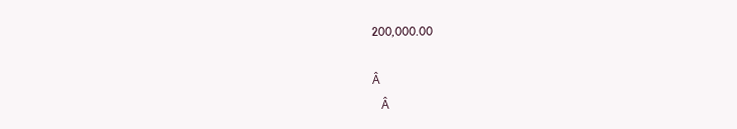200,000.00

Â
   Â